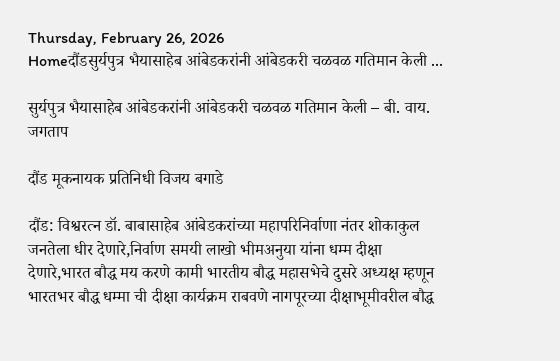Thursday, February 26, 2026
Homeदौंडसुर्यपुत्र भैयासाहेब आंबेडकरांनी आंबेडकरी चळवळ गतिमान केली ...

सुर्यपुत्र भैयासाहेब आंबेडकरांनी आंबेडकरी चळवळ गतिमान केली – बी. वाय. जगताप

दौंड मूकनायक प्रतिनिधी विजय बगाडे

दौंड: विश्वरत्न डॉ. बाबासाहेब आंबेडकरांच्या महापरिनिर्वाणा नंतर शोकाकुल जनतेला धीर देणारे,निर्वाण समयी लाखो भीमअनुया यांना धम्म दीक्षा देणारे,भारत बौद्ध मय करणे कामी भारतीय बौद्ध महासभेचे दुसरे अध्यक्ष म्हणून भारतभर बौद्ध धम्मा ची दीक्षा कार्यक्रम राबवणे नागपूरच्या दीक्षाभूमीवरील बौद्ध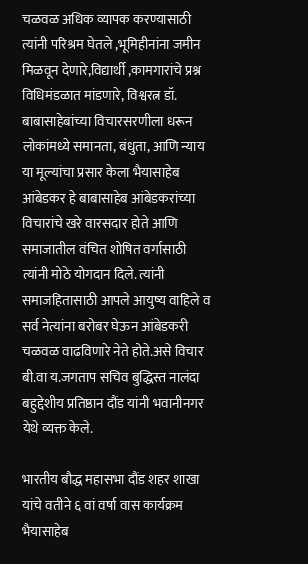चळवळ अधिक व्यापक करण्यासाठी त्यांनी परिश्रम घेतले ,भूमिहीनांना जमीन मिळवून देणारे,विद्यार्थी ,कामगारांचे प्रश्न विधिमंडळात मांडणारे, विश्वरत्न डॉ. बाबासाहेबांच्या विचारसरणीला धरून लोकांमध्ये समानता, बंधुता, आणि न्याय या मूल्यांचा प्रसार केला भैयासाहेब आंबेडकर हे बाबासाहेब आंबेडकरांच्या विचारांचे खरे वारसदार होते आणि समाजातील वंचित शोषित वर्गासाठी त्यांनी मोठे योगदान दिले. त्यांनी समाजहितासाठी आपले आयुष्य वाहिले व सर्व नेत्यांना बरोबर घेऊन आंबेडकरी चळवळ वाढविणारे नेते होते.असे विचार बी.वा य.जगताप सचिव बुद्धिस्त नालंदा बहुद्देशीय प्रतिष्ठान दौंड यांनी भवानीनगर येथे व्यक्त केले.

भारतीय बौद्ध महासभा दौंड शहर शाखा यांचे वतीने ६ वां वर्षा वास कार्यक्रम भैयासाहेब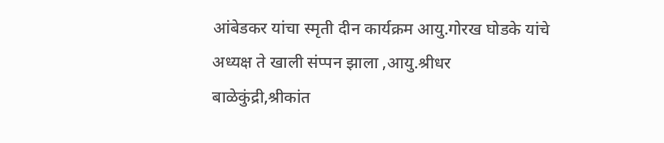आंबेडकर यांचा स्मृती दीन कार्यक्रम आयु.गोरख घोडके यांचे अध्यक्ष ते खाली संप्पन झाला ,आयु.श्रीधर बाळेकुंद्री,श्रीकांत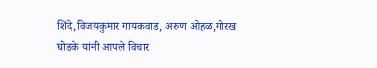शिंदे,विजयकुमार गायकवाड, अरुण ओहळ,गोरख घोडके यांनी आपले विचार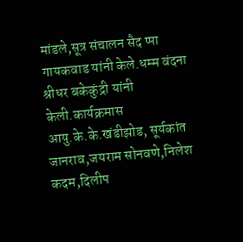मांडले,सूत्र संचालन सैद प्पा गायकवाड यांनी केले.धम्म वंदना श्रीधर बकेकुंद्री यांनी केली.कार्यक्रमास आयु.के.के.खंडीझोड, सूर्यकांत जानराव,जयराम सोनवणे,निलेश कदम,दिलीप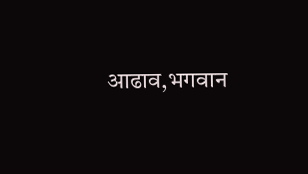आढाव,भगवान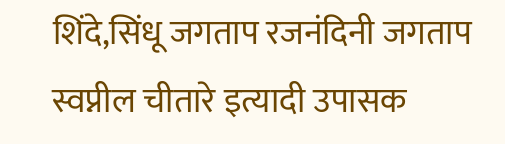शिंदे,सिंधू जगताप रजनंदिनी जगताप स्वप्नील चीतारे इत्यादी उपासक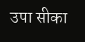उपा सीका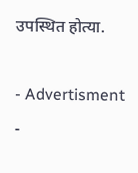उपस्थित होत्या.

- Advertisment -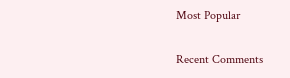Most Popular

Recent Comments